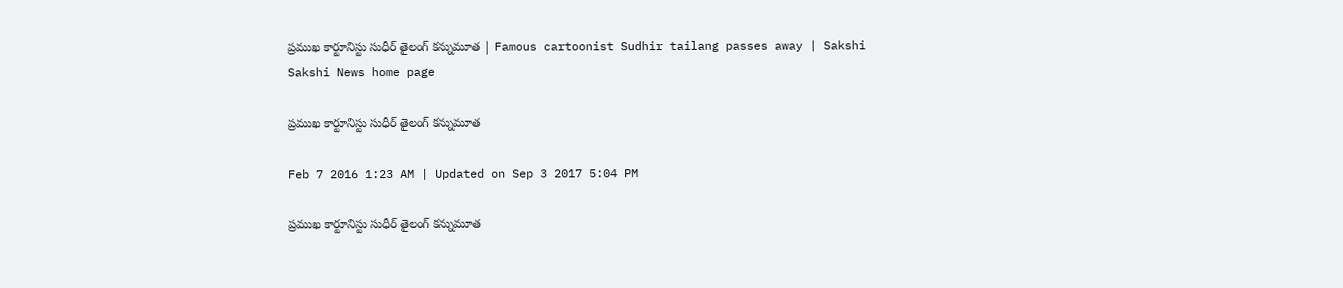ప్రముఖ కార్టూనిస్టు సుధీర్ తైలంగ్ కన్నుమూత | Famous cartoonist Sudhir tailang passes away | Sakshi
Sakshi News home page

ప్రముఖ కార్టూనిస్టు సుధీర్ తైలంగ్ కన్నుమూత

Feb 7 2016 1:23 AM | Updated on Sep 3 2017 5:04 PM

ప్రముఖ కార్టూనిస్టు సుధీర్ తైలంగ్ కన్నుమూత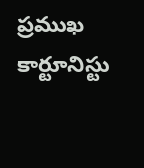ప్రముఖ కార్టూనిస్టు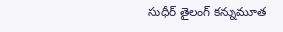సుధీర్ తైలంగ్ కన్నుమూత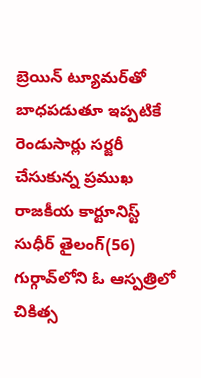బ్రెయిన్ ట్యూమర్‌తో బాధపడుతూ ఇప్పటికే రెండుసార్లు సర్జరీ చేసుకున్న ప్రముఖ రాజకీయ కార్టూనిస్ట్ సుధీర్ తైలంగ్(56) గుర్గావ్‌లోని ఓ ఆస్పత్రిలో చికిత్స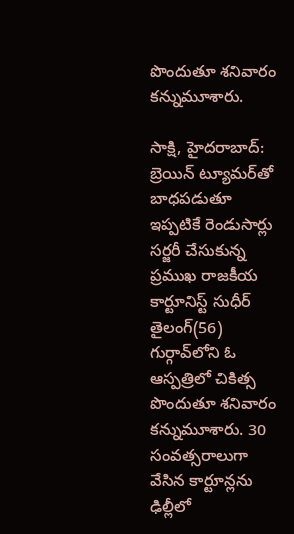పొందుతూ శనివారం కన్నుమూశారు.

సాక్షి, హైదరాబాద్: బ్రెయిన్ ట్యూమర్‌తో బాధపడుతూ ఇప్పటికే రెండుసార్లు సర్జరీ చేసుకున్న ప్రముఖ రాజకీయ కార్టూనిస్ట్ సుధీర్ తైలంగ్(56) గుర్గావ్‌లోని ఓ ఆస్పత్రిలో చికిత్స పొందుతూ శనివారం కన్నుమూశారు. 30 సంవత్సరాలుగా వేసిన కార్టూన్లను ఢిల్లీలో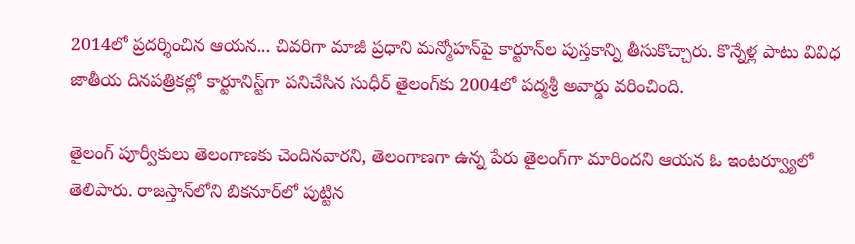2014లో ప్రదర్శించిన ఆయన... చివరిగా మాజీ ప్రధాని మన్మోహన్‌పై కార్టూన్‌ల పుస్తకాన్ని తీసుకొచ్చారు. కొన్నేళ్ల పాటు వివిధ జాతీయ దినపత్రికల్లో కార్టూనిస్ట్‌గా పనిచేసిన సుధీర్ తైలంగ్‌కు 2004లో పద్మశ్రీ అవార్డు వరించింది.

తైలంగ్ పూర్వీకులు తెలంగాణకు చెందినవారని, తెలంగాణగా ఉన్న పేరు తైలంగ్‌గా మారిందని ఆయన ఓ ఇంటర్వ్యూలో తెలిపారు. రాజస్తాన్‌లోని బికనూర్‌లో పుట్టిన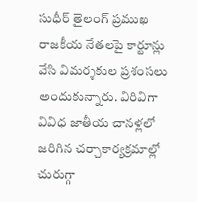సుధీర్ తైలంగ్ ప్రముఖ రాజకీయ నేతలపై కార్టూన్లు వేసి విమర్శకుల ప్రశంసలు అందుకున్నారు. విరివిగా వివిధ జాతీయ చానళ్లలో జరిగిన చర్చాకార్యక్రమాల్లో చురుగ్గా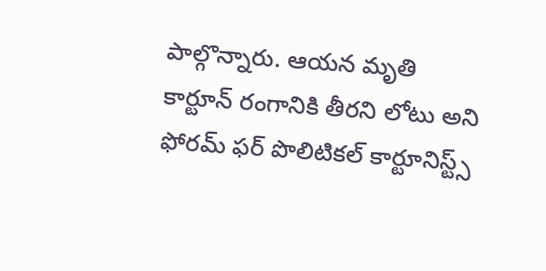పాల్గొన్నారు. ఆయన మృతి కార్టూన్ రంగానికి తీరని లోటు అని ఫోరమ్ ఫర్ పొలిటికల్ కార్టూనిస్ట్స్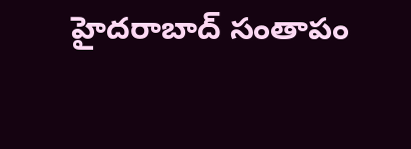హైదరాబాద్ సంతాపం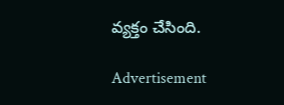వ్యక్తం చేసింది.

Advertisement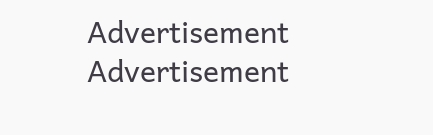Advertisement
Advertisement